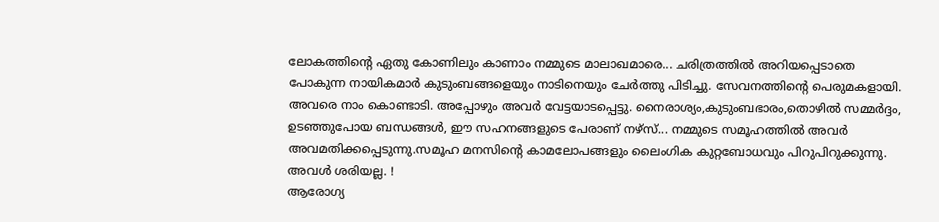ലോകത്തിന്റെ ഏതു കോണിലും കാണാം നമ്മുടെ മാലാഖമാരെ... ചരിത്രത്തിൽ അറിയപ്പെടാതെ പോകുന്ന നായികമാർ കുടുംബങ്ങളെയും നാടിനെയും ചേർത്തു പിടിച്ചു. സേവനത്തിന്റെ പെരുമകളായി. അവരെ നാം കൊണ്ടാടി. അപ്പോഴും അവർ വേട്ടയാടപ്പെട്ടു. നൈരാശ്യം,കുടുംബഭാരം,തൊഴിൽ സമ്മർദ്ദം, ഉടഞ്ഞുപോയ ബന്ധങ്ങൾ, ഈ സഹനങ്ങളുടെ പേരാണ് നഴ്സ്... നമ്മുടെ സമൂഹത്തിൽ അവർ അവമതിക്കപ്പെടുന്നു.സമൂഹ മനസിന്റെ കാമലോപങ്ങളും ലൈംഗിക കുറ്റബോധവും പിറുപിറുക്കുന്നു. അവൾ ശരിയല്ല. !
ആരോഗ്യ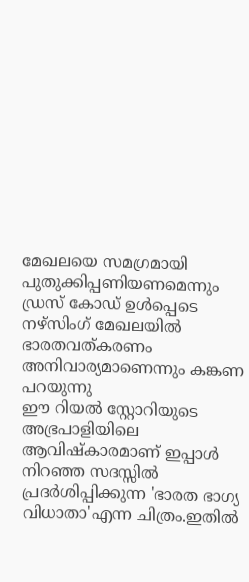മേഖലയെ സമഗ്രമായി പുതുക്കിപ്പണിയണമെന്നും ഡ്രസ് കോഡ് ഉൾപ്പെടെ നഴ്സിംഗ് മേഖലയിൽ ഭാരതവത്കരണം അനിവാര്യമാണെന്നും കങ്കണ പറയുന്നു
ഈ റിയൽ സ്റ്റോറിയുടെ അഭ്രപാളിയിലെ ആവിഷ്കാരമാണ് ഇപ്പാൾ നിറഞ്ഞ സദസ്സിൽ പ്രദർശിപ്പിക്കുന്ന 'ഭാരത ഭാഗ്യ വിധാതാ'എന്ന ചിത്രം.ഇതിൽ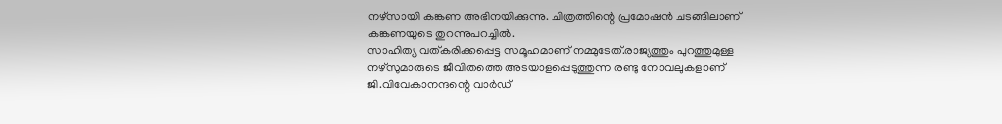നഴ്സായി കങ്കണ അഭിനയിക്കുന്നു. ചിത്രത്തിന്റെ പ്രമോഷൻ ചടങ്ങിലാണ് കങ്കണയുടെ തുറന്നുപറച്ചിൽ.
സാഹിത്യ വത്കരിക്കപ്പെട്ട സമൂഹമാണ് നമ്മുടേത്.രാജ്യത്തും പുറത്തുമുള്ള നഴ്സുമാരുടെ ജീവിതത്തെ അടയാളപ്പെടുത്തുന്ന രണ്ടു നോവലുകളാണ് ജി.വിവേകാനന്ദന്റെ വാർഡ്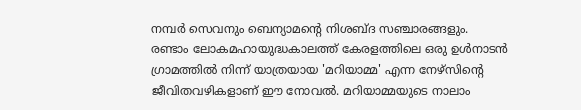നമ്പർ സെവനും ബെന്യാമന്റെ നിശബ്ദ സഞ്ചാരങ്ങളും.
രണ്ടാം ലോകമഹായുദ്ധകാലത്ത് കേരളത്തിലെ ഒരു ഉൾനാടൻ ഗ്രാമത്തിൽ നിന്ന് യാത്രയായ 'മറിയാമ്മ' എന്ന നേഴ്സിന്റെ ജീവിതവഴികളാണ് ഈ നോവൽ. മറിയാമ്മയുടെ നാലാം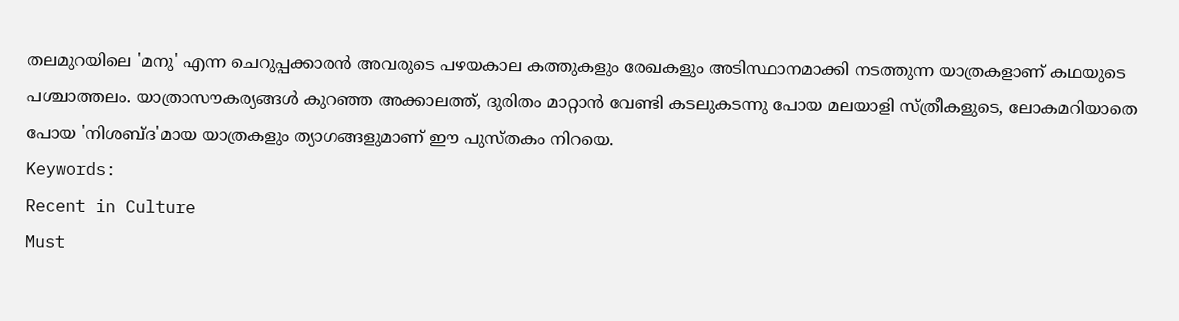തലമുറയിലെ 'മനു' എന്ന ചെറുപ്പക്കാരൻ അവരുടെ പഴയകാല കത്തുകളും രേഖകളും അടിസ്ഥാനമാക്കി നടത്തുന്ന യാത്രകളാണ് കഥയുടെ പശ്ചാത്തലം. യാത്രാസൗകര്യങ്ങൾ കുറഞ്ഞ അക്കാലത്ത്, ദുരിതം മാറ്റാൻ വേണ്ടി കടലുകടന്നു പോയ മലയാളി സ്ത്രീകളുടെ, ലോകമറിയാതെ പോയ 'നിശബ്ദ'മായ യാത്രകളും ത്യാഗങ്ങളുമാണ് ഈ പുസ്തകം നിറയെ.
Keywords:
Recent in Culture
Must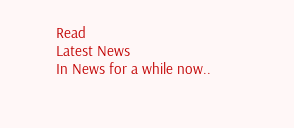Read
Latest News
In News for a while now..